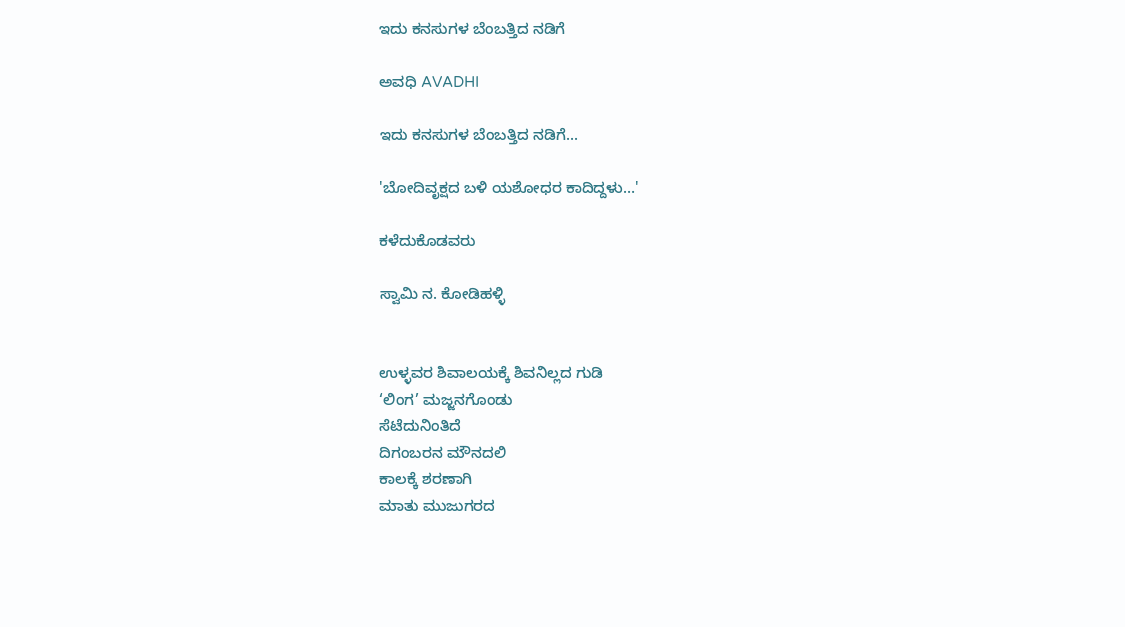ಇದು ಕನಸುಗಳ ಬೆಂಬತ್ತಿದ ನಡಿಗೆ‍

ಅವಧಿ AVADHI

ಇದು ಕನಸುಗಳ ಬೆಂಬತ್ತಿದ ನಡಿಗೆ...

'ಬೋದಿವೃಕ್ಷದ ಬಳಿ ಯಶೋಧರ ಕಾದಿದ್ದಳು…'

ಕಳೆದುಕೊಡವರು

ಸ್ವಾಮಿ ನ. ಕೋಡಿಹಳ್ಳಿ


ಉಳ್ಳವರ ಶಿವಾಲಯಕ್ಕೆ ಶಿವನಿಲ್ಲದ ಗುಡಿ
‘ಲಿಂಗ’ ಮಜ್ಜನಗೊಂಡು
ಸೆಟೆದುನಿಂತಿದೆ
ದಿಗಂಬರನ ಮೌನದಲಿ
ಕಾಲಕ್ಕೆ ಶರಣಾಗಿ
ಮಾತು ಮುಜುಗರದ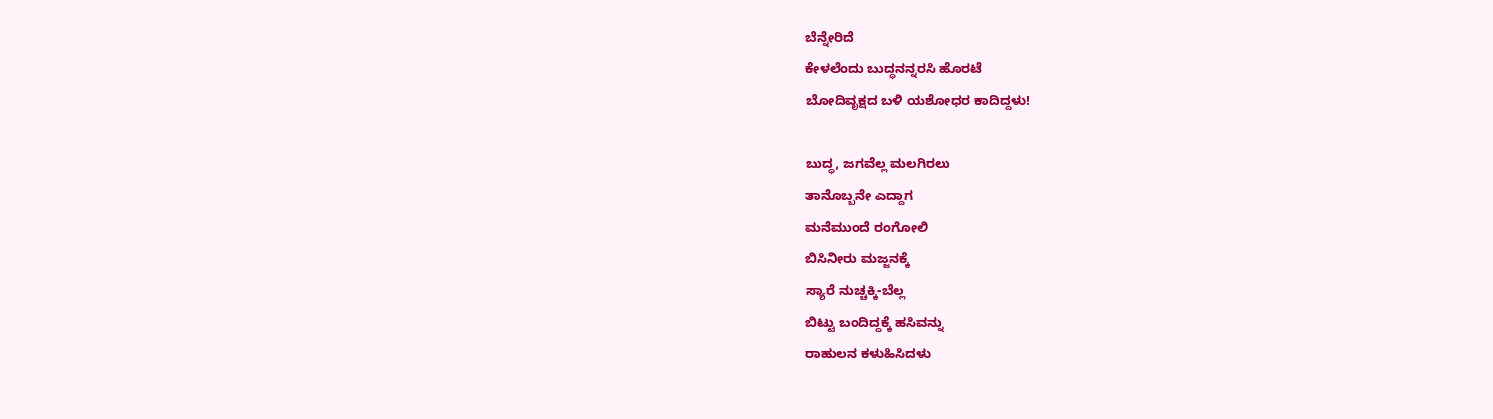ಬೆನ್ನೇರಿದೆ
ಕೇಳಲೆಂದು ಬುದ್ಧನನ್ನರಸಿ ಹೊರಟೆ
ಬೋದಿವೃಕ್ಷದ ಬಳಿ ಯಶೋಧರ ಕಾದಿದ್ದಳು!

ಬುದ್ಧ, ಜಗವೆಲ್ಲ ಮಲಗಿರಲು
ತಾನೊಬ್ಬನೇ ಎದ್ದಾಗ
ಮನೆಮುಂದೆ ರಂಗೋಲಿ
ಬಿಸಿನೀರು ಮಜ್ಜನಕ್ಕೆ
ಸ್ಯಾರೆ ನುಚ್ಚಕ್ಕಿ-ಬೆಲ್ಲ
ಬಿಟ್ಟು ಬಂದಿದ್ದಕ್ಕೆ ಹಸಿವನ್ನು
ರಾಹುಲನ ಕಳುಹಿಸಿದಳು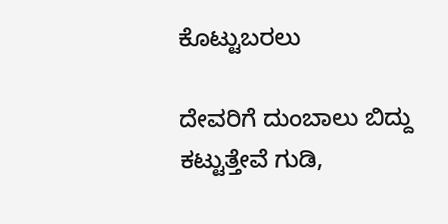ಕೊಟ್ಟುಬರಲು

ದೇವರಿಗೆ ದುಂಬಾಲು ಬಿದ್ದು
ಕಟ್ಟುತ್ತೇವೆ ಗುಡಿ,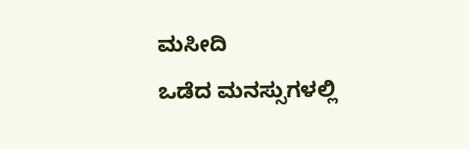ಮಸೀದಿ
ಒಡೆದ ಮನಸ್ಸುಗಳಲ್ಲಿ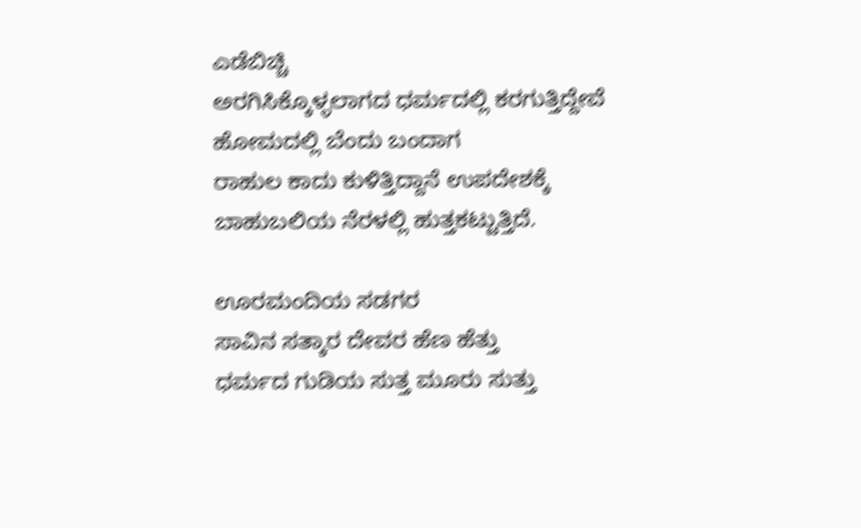ಎಡೆಬಿಚ್ಚಿ
ಅರಗಿಸಿಕ್ಕೊಳ್ಳಲಾಗದ ಧರ್ಮದಲ್ಲಿ ಕರಗುತ್ತಿದ್ದೇವೆ
ಹೋಮದಲ್ಲಿ ಬೆಂದು ಬಂದಾಗ
ರಾಹುಲ ಕಾದು ಕುಳಿತ್ತಿದ್ದಾನೆ ಉಪದೇಶಕ್ಕೆ
ಬಾಹುಬಲಿಯ ನೆರಳಲ್ಲಿ ಹುತ್ತಕಟ್ಟುತ್ತಿದೆ.

ಊರಮಂದಿಯ ಸಡಗರ
ಸಾವಿನ ಸತ್ಕಾರ ದೇವರ ಹೆಣ ಹೆತ್ತು
ಧರ್ಮದ ಗುಡಿಯ ಸುತ್ತ ಮೂರು ಸುತ್ತು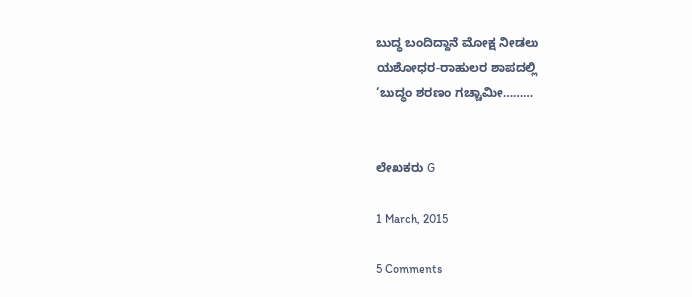ಬುದ್ಧ ಬಂದಿದ್ದಾನೆ ಮೋಕ್ಷ ನೀಡಲು
ಯಶೋಧರ-ರಾಹುಲರ ಶಾಪದಲ್ಲಿ
‘ಬುದ್ಧಂ ಶರಣಂ ಗಚ್ಚಾಮೀ………


ಲೇಖಕರು G

1 March, 2015

5 Comments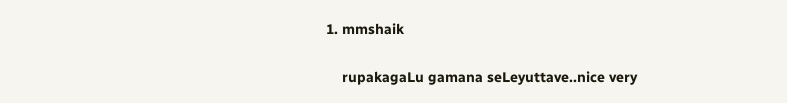1. mmshaik

    rupakagaLu gamana seLeyuttave..nice very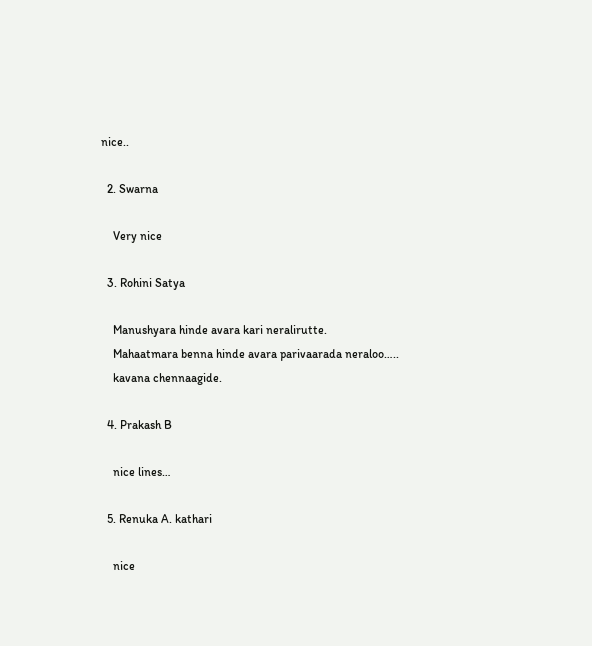nice..

  2. Swarna

    Very nice

  3. Rohini Satya

    Manushyara hinde avara kari neralirutte.
    Mahaatmara benna hinde avara parivaarada neraloo…..
    kavana chennaagide.

  4. Prakash B

    nice lines…

  5. Renuka A. kathari

    nice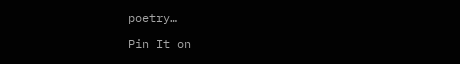poetry…

Pin It on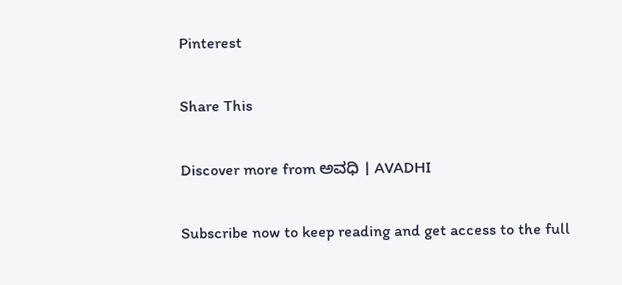Pinterest

Share This

Discover more from ಅವಧಿ । AVADHI

Subscribe now to keep reading and get access to the full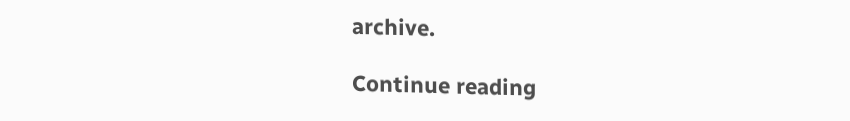archive.

Continue reading